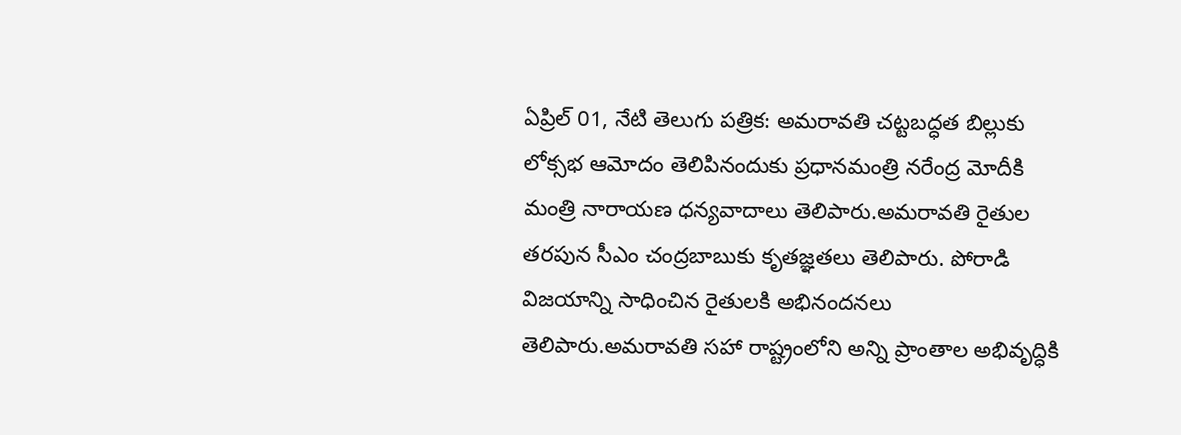ఏప్రిల్ 01, నేటి తెలుగు పత్రిక: అమరావతి చట్టబద్ధత బిల్లుకు లోక్సభ ఆమోదం తెలిపినందుకు ప్రధానమంత్రి నరేంద్ర మోదీకి మంత్రి నారాయణ ధన్యవాదాలు తెలిపారు.అమరావతి రైతుల తరపున సీఎం చంద్రబాబుకు కృతజ్ఞతలు తెలిపారు. పోరాడి విజయాన్ని సాధించిన రైతులకి అభినందనలు తెలిపారు.అమరావతి సహా రాష్ట్రంలోని అన్ని ప్రాంతాల అభివృద్ధికి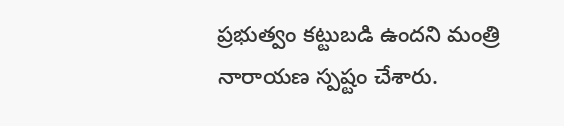ప్రభుత్వం కట్టుబడి ఉందని మంత్రి నారాయణ స్పష్టం చేశారు.